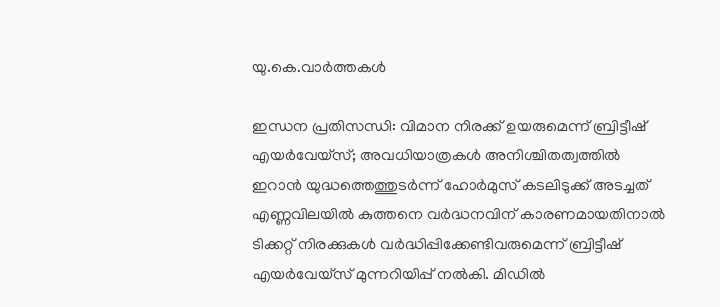യു.കെ.വാര്‍ത്തകള്‍

ഇന്ധന പ്രതിസന്ധി: വിമാന നിരക്ക് ഉയരുമെന്ന് ബ്രിട്ടീഷ് എയര്‍വേയ്‌സ്; അവധിയാത്രകള്‍ അനിശ്ചിതത്വത്തില്‍
ഇറാന്‍ യുദ്ധത്തെത്തുടര്‍ന്ന് ഹോര്‍മുസ് കടലിടുക്ക് അടച്ചത് എണ്ണവിലയില്‍ കുത്തനെ വര്‍ദ്ധനവിന് കാരണമായതിനാല്‍ ടിക്കറ്റ് നിരക്കുകള്‍ വര്‍ദ്ധിപ്പിക്കേണ്ടിവരുമെന്ന് ബ്രിട്ടീഷ് എയര്‍വേയ്‌സ് മുന്നറിയിപ്പ് നൽകി. മിഡില്‍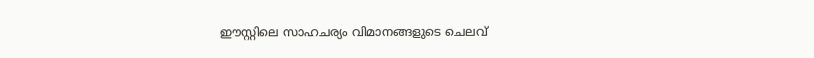ഈസ്റ്റിലെ സാഹചര്യം വിമാനങ്ങളുടെ ചെലവ്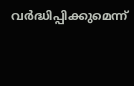വര്‍ദ്ധിപ്പിക്കുമെന്ന്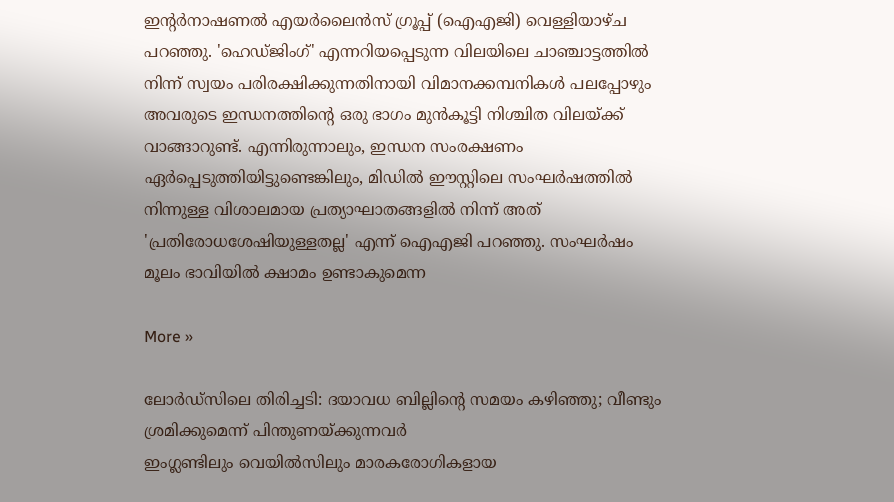ഇന്റര്‍നാഷണല്‍ എയര്‍ലൈന്‍സ് ഗ്രൂപ്പ് (ഐഎജി) വെള്ളിയാഴ്ച പറഞ്ഞു. 'ഹെഡ്ജിംഗ്' എന്നറിയപ്പെടുന്ന വിലയിലെ ചാഞ്ചാട്ടത്തില്‍ നിന്ന് സ്വയം പരിരക്ഷിക്കുന്നതിനായി വിമാനക്കമ്പനികള്‍ പലപ്പോഴും അവരുടെ ഇന്ധനത്തിന്റെ ഒരു ഭാഗം മുന്‍കൂട്ടി നിശ്ചിത വിലയ്ക്ക് വാങ്ങാറുണ്ട്. എന്നിരുന്നാലും, ഇന്ധന സംരക്ഷണം ഏര്‍പ്പെടുത്തിയിട്ടുണ്ടെങ്കിലും, മിഡില്‍ ഈസ്റ്റിലെ സംഘര്‍ഷത്തില്‍ നിന്നുള്ള വിശാലമായ പ്രത്യാഘാതങ്ങളില്‍ നിന്ന് അത് 'പ്രതിരോധശേഷിയുള്ളതല്ല' എന്ന് ഐഎജി പറഞ്ഞു. സംഘര്‍ഷം മൂലം ഭാവിയില്‍ ക്ഷാമം ഉണ്ടാകുമെന്ന

More »

ലോര്‍ഡ്‌സിലെ തിരിച്ചടി: ദയാവധ ബില്ലിന്റെ സമയം കഴിഞ്ഞു; വീണ്ടും ശ്രമിക്കുമെന്ന് പിന്തുണയ്ക്കുന്നവര്‍
ഇംഗ്ലണ്ടിലും വെയില്‍സിലും മാരകരോഗികളായ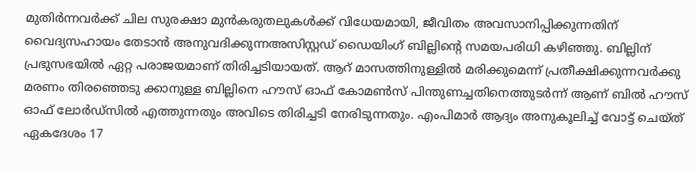മുതിര്‍ന്നവര്‍ക്ക് ചില സുരക്ഷാ മുന്‍കരുതലുകള്‍ക്ക് വിധേയമായി, ജീവിതം അവസാനിപ്പിക്കുന്നതിന് വൈദ്യസഹായം തേടാന്‍ അനുവദിക്കുന്നഅസിസ്റ്റഡ് ഡൈയിംഗ് ബില്ലിന്റെ സമയപരിധി കഴിഞ്ഞു. ബില്ലിന് പ്രഭുസഭയില്‍ ഏറ്റ പരാജയമാണ് തിരിച്ചടിയായത്. ആറ് മാസത്തിനുള്ളില്‍ മരിക്കുമെന്ന് പ്രതീക്ഷിക്കുന്നവര്‍ക്കു മരണം തിരഞ്ഞെടു ക്കാനുള്ള ബില്ലിനെ ഹൗസ് ഓഫ് കോമണ്‍സ് പിന്തുണച്ചതിനെത്തുടര്‍ന്ന് ആണ് ബില്‍ ഹൗസ് ഓഫ് ലോര്‍ഡ്‌സില്‍ എത്തുന്നതും അവിടെ തിരിച്ചടി നേരിടുന്നതും. എംപിമാര്‍ ആദ്യം അനുകൂലിച്ച് വോട്ട് ചെയ്ത് ഏകദേശം 17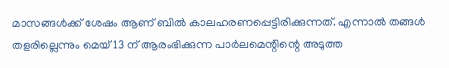മാസങ്ങള്‍ക്ക് ശേഷം ആണ് ബില്‍ കാലഹരണപ്പെട്ടിരിക്കുന്നത്. എന്നാല്‍ തങ്ങള്‍ തളരില്ലെന്നും മെയ് 13 ന് ആരംഭിക്കുന്ന പാര്‍ലമെന്റിന്റെ അടുത്ത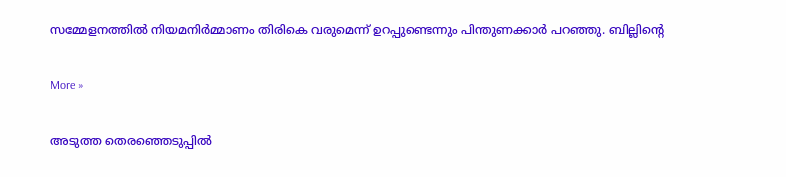സമ്മേളനത്തില്‍ നിയമനിര്‍മ്മാണം തിരികെ വരുമെന്ന് ഉറപ്പുണ്ടെന്നും പിന്തുണക്കാര്‍ പറഞ്ഞു. ബില്ലിന്റെ

More »

അടുത്ത തെരഞ്ഞെടുപ്പില്‍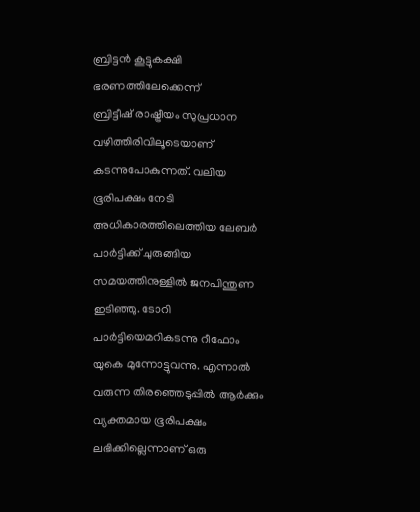ബ്രിട്ടന്‍ കൂട്ടുകക്ഷി ഭരണത്തിലേക്കെന്ന്
ബ്രിട്ടീഷ് രാഷ്ട്രീയം സുപ്രധാന വഴിത്തിരിവിലൂടെയാണ് കടന്നുപോകുന്നത്. വലിയ ഭൂരിപക്ഷം നേടി അധികാരത്തിലെത്തിയ ലേബര്‍ പാര്‍ട്ടിക്ക് ചുരുങ്ങിയ സമയത്തിനുള്ളില്‍ ജനപിന്തുണ ഇടിഞ്ഞു. ടോറി പാര്‍ട്ടിയെമറികടന്നു റീഫോം യുകെ മുന്നോട്ടുവന്നു. എന്നാല്‍ വരുന്ന തിരഞ്ഞെടുപ്പില്‍ ആര്‍ക്കും വ്യക്തമായ ഭൂരിപക്ഷം ലഭിക്കില്ലെന്നാണ് ഒരു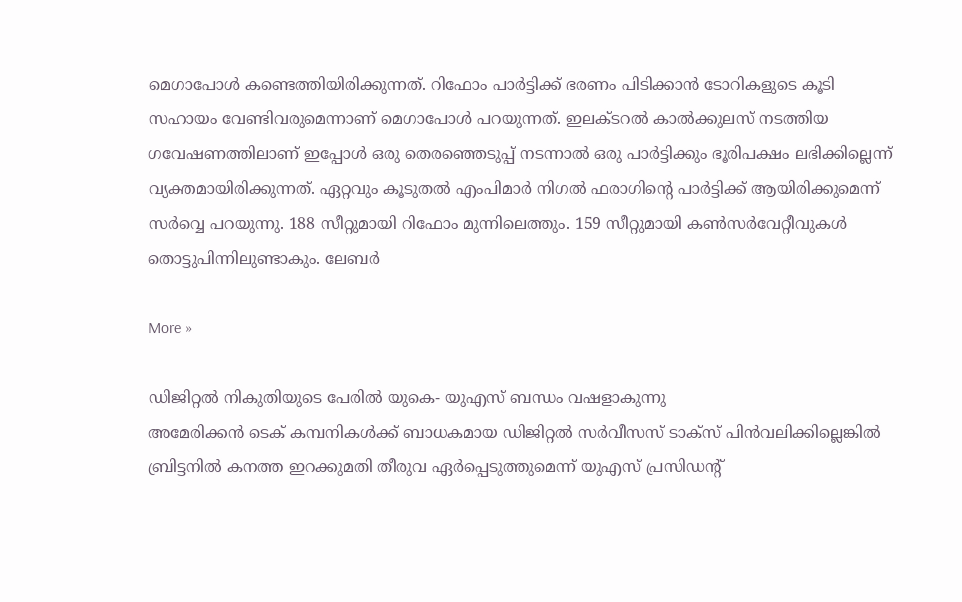മെഗാപോള്‍ കണ്ടെത്തിയിരിക്കുന്നത്. റിഫോം പാര്‍ട്ടിക്ക് ഭരണം പിടിക്കാന്‍ ടോറികളുടെ കൂടി സഹായം വേണ്ടിവരുമെന്നാണ് മെഗാപോള്‍ പറയുന്നത്. ഇലക്ടറല്‍ കാല്‍ക്കുലസ് നടത്തിയ ഗവേഷണത്തിലാണ് ഇപ്പോള്‍ ഒരു തെരഞ്ഞെടുപ്പ് നടന്നാല്‍ ഒരു പാര്‍ട്ടിക്കും ഭൂരിപക്ഷം ലഭിക്കില്ലെന്ന് വ്യക്തമായിരിക്കുന്നത്. ഏറ്റവും കൂടുതല്‍ എംപിമാര്‍ നിഗല്‍ ഫരാഗിന്റെ പാര്‍ട്ടിക്ക് ആയിരിക്കുമെന്ന് സര്‍വ്വെ പറയുന്നു. 188 സീറ്റുമായി റിഫോം മുന്നിലെത്തും. 159 സീറ്റുമായി കണ്‍സര്‍വേറ്റീവുകള്‍ തൊട്ടുപിന്നിലുണ്ടാകും. ലേബര്‍

More »

ഡിജിറ്റല്‍ നികുതിയുടെ പേരില്‍ യുകെ- യുഎസ് ബന്ധം വഷളാകുന്നു
അമേരിക്കന്‍ ടെക് കമ്പനികള്‍ക്ക് ബാധകമായ ഡിജിറ്റല്‍ സര്‍വീസസ് ടാക്‌സ് പിന്‍വലിക്കില്ലെങ്കില്‍ ബ്രിട്ടനില്‍ കനത്ത ഇറക്കുമതി തീരുവ ഏര്‍പ്പെടുത്തുമെന്ന് യുഎസ് പ്രസിഡന്റ്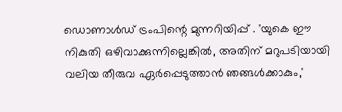ഡൊണാള്‍ഡ് ട്രംപിന്റെ മുന്നറിയിപ്പ് . 'യുകെ ഈ നികുതി ഒഴിവാക്കുന്നില്ലെങ്കില്‍, അതിന് മറുപടിയായി വലിയ തീരുവ ഏര്‍പ്പെടുത്താന്‍ ഞങ്ങള്‍ക്കാകും,'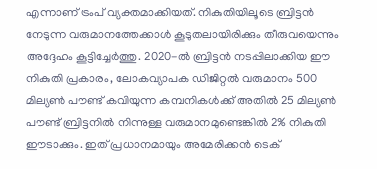എന്നാണ് ട്രംപ് വ്യക്തമാക്കിയത്. നികുതിയിലൂടെ ബ്രിട്ടന്‍ നേടുന്ന വരുമാനത്തേക്കാള്‍ കൂടുതലായിരിക്കും തീരുവയെന്നും അദ്ദേഹം കൂട്ടിച്ചേര്‍ത്തു. 2020-ല്‍ ബ്രിട്ടന്‍ നടപ്പിലാക്കിയ ഈ നികുതി പ്രകാരം, ലോകവ്യാപക ഡിജിറ്റല്‍ വരുമാനം 500 മില്യണ്‍ പൗണ്ട് കവിയുന്ന കമ്പനികള്‍ക്ക് അതില്‍ 25 മില്യണ്‍ പൗണ്ട് ബ്രിട്ടനില്‍ നിന്നുള്ള വരുമാനമുണ്ടെങ്കില്‍ 2% നികുതി ഈടാക്കും. ഇത് പ്രധാനമായും അമേരിക്കന്‍ ടെക്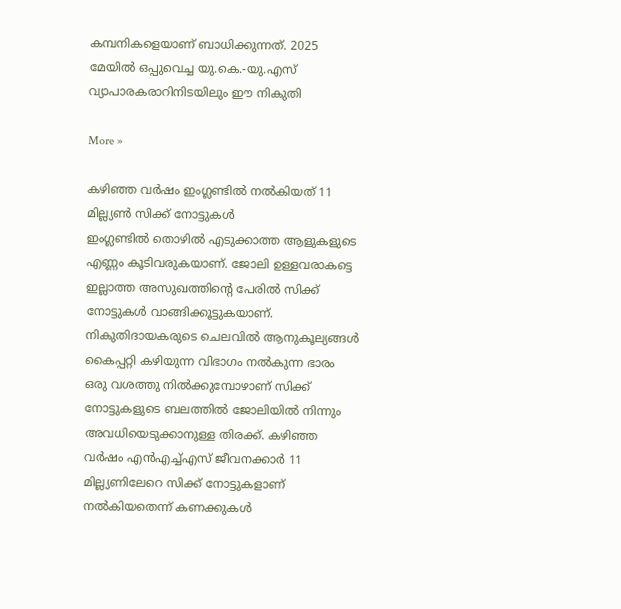കമ്പനികളെയാണ് ബാധിക്കുന്നത്. 2025 മേയില്‍ ഒപ്പുവെച്ച യു.കെ.-യു.എസ് വ്യാപാരകരാറിനിടയിലും ഈ നികുതി

More »

കഴിഞ്ഞ വര്‍ഷം ഇംഗ്ലണ്ടില്‍ നല്‍കിയത് 11 മില്ല്യണ്‍ സിക്ക് നോട്ടുകള്‍
ഇംഗ്ലണ്ടില്‍ തൊഴില്‍ എടുക്കാത്ത ആളുകളുടെ എണ്ണം കൂടിവരുകയാണ്. ജോലി ഉള്ളവരാകട്ടെ ഇല്ലാത്ത അസുഖത്തിന്റെ പേരില്‍ സിക്ക് നോട്ടുകള്‍ വാങ്ങിക്കൂട്ടുകയാണ്. നികുതിദായകരുടെ ചെലവില്‍ ആനുകൂല്യങ്ങള്‍ കൈപ്പറ്റി കഴിയുന്ന വിഭാഗം നല്‍കുന്ന ഭാരം ഒരു വശത്തു നില്‍ക്കുമ്പോഴാണ് സിക്ക് നോട്ടുകളുടെ ബലത്തില്‍ ജോലിയില്‍ നിന്നും അവധിയെടുക്കാനുള്ള തിരക്ക്. കഴിഞ്ഞ വര്‍ഷം എന്‍എച്ച്എസ് ജീവനക്കാര്‍ 11 മില്ല്യണിലേറെ സിക്ക് നോട്ടുകളാണ് നല്‍കിയതെന്ന് കണക്കുകള്‍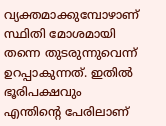വ്യക്തമാക്കുമ്പോഴാണ് സ്ഥിതി മോശമായി തന്നെ തുടരുന്നുവെന്ന് ഉറപ്പാകുന്നത്. ഇതില്‍ ഭൂരിപക്ഷവും എന്തിന്റെ പേരിലാണ്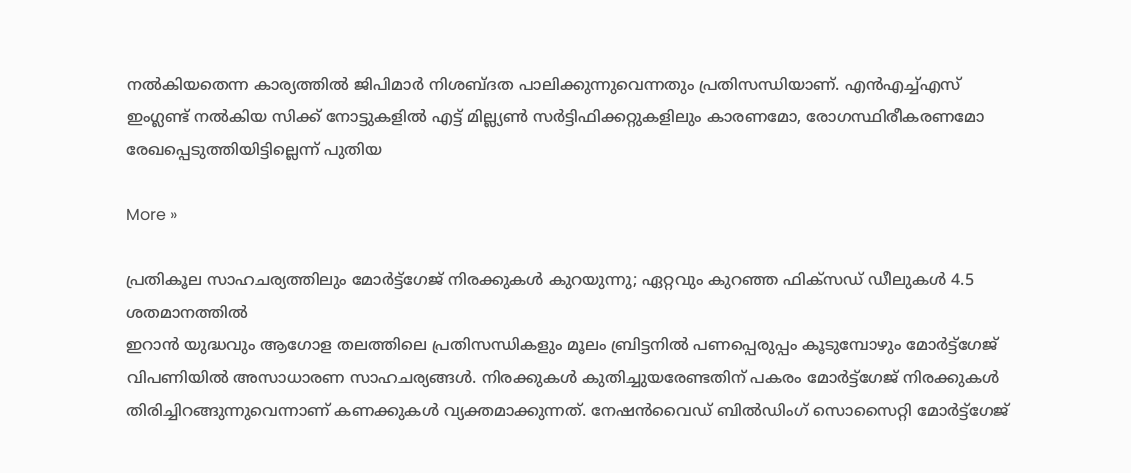നല്‍കിയതെന്ന കാര്യത്തില്‍ ജിപിമാര്‍ നിശബ്ദത പാലിക്കുന്നുവെന്നതും പ്രതിസന്ധിയാണ്. എന്‍എച്ച്എസ് ഇംഗ്ലണ്ട് നല്‍കിയ സിക്ക് നോട്ടുകളില്‍ എട്ട് മില്ല്യണ്‍ സര്‍ട്ടിഫിക്കറ്റുകളിലും കാരണമോ, രോഗസ്ഥിരീകരണമോ രേഖപ്പെടുത്തിയിട്ടില്ലെന്ന് പുതിയ

More »

പ്രതികൂല സാഹചര്യത്തിലും മോര്‍ട്ട്‌ഗേജ് നിരക്കുകള്‍ കുറയുന്നു; ഏറ്റവും കുറഞ്ഞ ഫിക്‌സഡ് ഡീലുകള്‍ 4.5 ശതമാനത്തില്‍
ഇറാന്‍ യുദ്ധവും ആഗോള തലത്തിലെ പ്രതിസന്ധികളും മൂലം ബ്രിട്ടനില്‍ പണപ്പെരുപ്പം കൂടുമ്പോഴും മോര്‍ട്ട്‌ഗേജ് വിപണിയില്‍ അസാധാരണ സാഹചര്യങ്ങള്‍. നിരക്കുകള്‍ കുതിച്ചുയരേണ്ടതിന് പകരം മോര്‍ട്ട്‌ഗേജ് നിരക്കുകള്‍ തിരിച്ചിറങ്ങുന്നുവെന്നാണ് കണക്കുകള്‍ വ്യക്തമാക്കുന്നത്. നേഷന്‍വൈഡ് ബില്‍ഡിംഗ് സൊസൈറ്റി മോര്‍ട്ട്‌ഗേജ്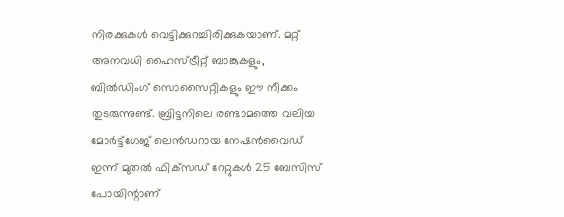നിരക്കുകള്‍ വെട്ടിക്കുറച്ചിരിക്കുകയാണ്. മറ്റ് അനവധി ഹൈസ്ട്രീറ്റ് ബാങ്കുകളും, ബില്‍ഡിംഗ് സൊസൈറ്റികളും ഈ നീക്കം തുടരുന്നുണ്ട്. ബ്രിട്ടനിലെ രണ്ടാമത്തെ വലിയ മോര്‍ട്ട്‌ഗേജ് ലെന്‍ഡറായ നേഷന്‍വൈഡ് ഇന്ന് മുതല്‍ ഫിക്‌സഡ് റേറ്റുകള്‍ 25 ബേസിസ് പോയിന്റാണ്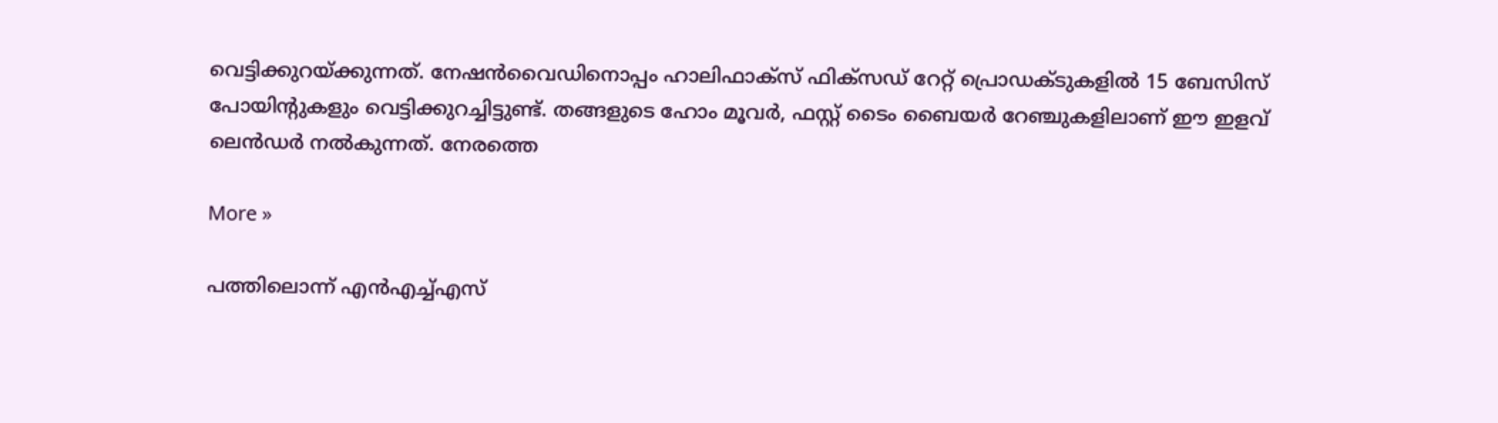വെട്ടിക്കുറയ്ക്കുന്നത്. നേഷന്‍വൈഡിനൊപ്പം ഹാലിഫാക്‌സ് ഫിക്‌സഡ് റേറ്റ് പ്രൊഡക്ടുകളില്‍ 15 ബേസിസ് പോയിന്റുകളും വെട്ടിക്കുറച്ചിട്ടുണ്ട്. തങ്ങളുടെ ഹോം മൂവര്‍, ഫസ്റ്റ് ടൈം ബൈയര്‍ റേഞ്ചുകളിലാണ് ഈ ഇളവ് ലെന്‍ഡര്‍ നല്‍കുന്നത്. നേരത്തെ

More »

പത്തിലൊന്ന് എന്‍എച്ച്എസ്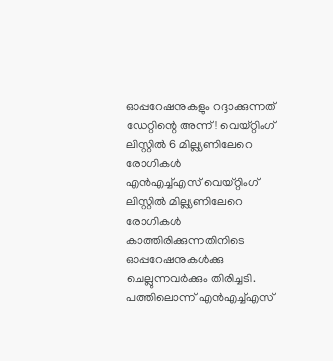ഓപ്പറേഷനുകളും റദ്ദാക്കുന്നത് ഡേറ്റിന്റെ അന്ന്! വെയ്റ്റിംഗ് ലിസ്റ്റില്‍ 6 മില്ല്യണിലേറെ രോഗികള്‍
എന്‍എച്ച്എസ് വെയ്റ്റിംഗ് ലിസ്റ്റില്‍ മില്ല്യണിലേറെ രോഗികള്‍ കാത്തിരിക്കുന്നതിനിടെ ഓപ്പറേഷനുകള്‍ക്കു ചെല്ലുന്നവര്‍ക്കും തിരിച്ചടി. പത്തിലൊന്ന് എന്‍എച്ച്എസ്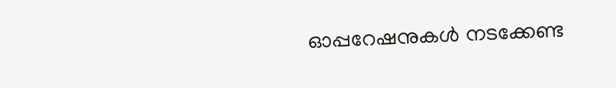ഓപ്പറേഷനുകള്‍ നടക്കേണ്ട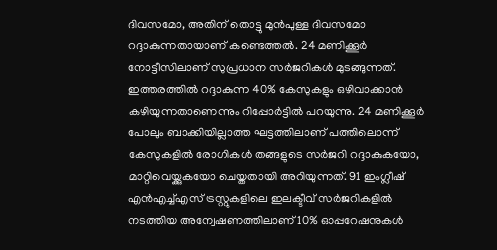ദിവസമോ, അതിന് തൊട്ടു മുന്‍പുള്ള ദിവസമോ റദ്ദാകുന്നതായാണ് കണ്ടെത്തല്‍. 24 മണിക്കൂര്‍ നോട്ടീസിലാണ് സുപ്രധാന സര്‍ജറികള്‍ മുടങ്ങുന്നത്. ഇത്തരത്തില്‍ റദ്ദാകുന്ന 40% കേസുകളും ഒഴിവാക്കാന്‍ കഴിയുന്നതാണെന്നും റിപ്പോര്‍ട്ടില്‍ പറയുന്നു. 24 മണിക്കൂര്‍ പോലും ബാക്കിയില്ലാത്ത ഘട്ടത്തിലാണ് പത്തിലൊന്ന് കേസുകളില്‍ രോഗികള്‍ തങ്ങളുടെ സര്‍ജറി റദ്ദാകുകയോ, മാറ്റിവെയ്ക്കുകയോ ചെയ്തതായി അറിയുന്നത്. 91 ഇംഗ്ലീഷ് എന്‍എച്ച്എസ് ട്രസ്റ്റുകളിലെ ഇലക്ടീവ് സര്‍ജറികളില്‍ നടത്തിയ അന്വേഷണത്തിലാണ് 10% ഓപ്പറേഷനുകള്‍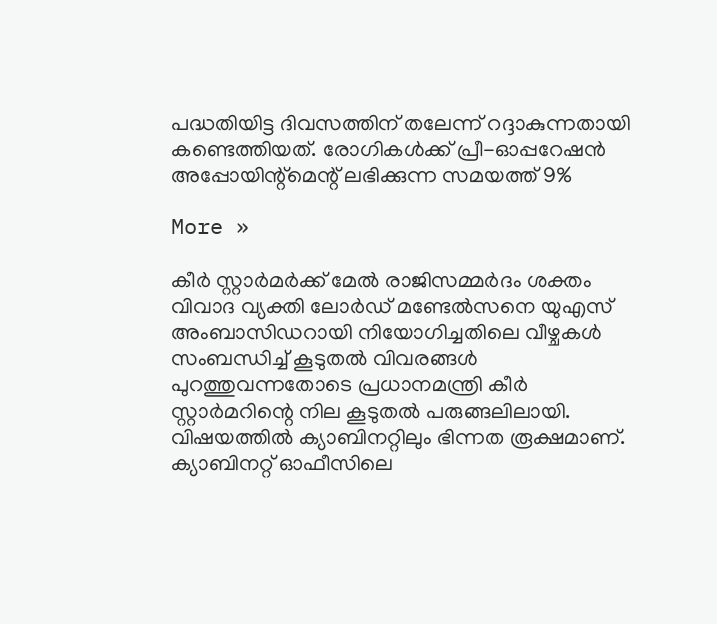പദ്ധതിയിട്ട ദിവസത്തിന് തലേന്ന് റദ്ദാകുന്നതായി കണ്ടെത്തിയത്. രോഗികള്‍ക്ക് പ്രീ-ഓപ്പറേഷന്‍ അപ്പോയിന്റ്‌മെന്റ് ലഭിക്കുന്ന സമയത്ത് 9%

More »

കീര്‍ സ്റ്റാര്‍മര്‍ക്ക് മേല്‍ രാജിസമ്മര്‍ദം ശക്തം
വിവാദ വ്യക്തി ലോര്‍ഡ് മണ്ടേല്‍സനെ യുഎസ് അംബാസിഡറായി നിയോഗിച്ചതിലെ വീഴ്ചകള്‍ സംബന്ധിച്ച് കൂടുതല്‍ വിവരങ്ങള്‍ പുറത്തുവന്നതോടെ പ്രധാനമന്ത്രി കീര്‍ സ്റ്റാര്‍മറിന്റെ നില കൂടുതല്‍ പരുങ്ങലിലായി. വിഷയത്തില്‍ ക്യാബിനറ്റിലും ഭിന്നത രൂക്ഷമാണ്. ക്യാബിനറ്റ് ഓഫീസിലെ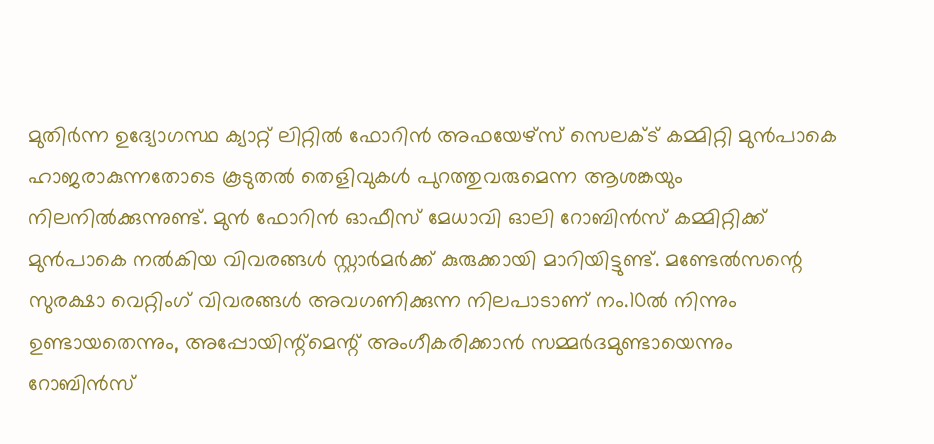മുതിര്‍ന്ന ഉദ്യോഗസ്ഥ ക്യാറ്റ് ലിറ്റില്‍ ഫോറിന്‍ അഫയേഴ്‌സ് സെലക്ട് കമ്മിറ്റി മുന്‍പാകെ ഹാജരാകുന്നതോടെ കൂടുതല്‍ തെളിവുകള്‍ പുറത്തുവരുമെന്ന ആശങ്കയും നിലനില്‍ക്കുന്നുണ്ട്. മുന്‍ ഫോറിന്‍ ഓഫീസ് മേധാവി ഓലി റോബിന്‍സ് കമ്മിറ്റിക്ക് മുന്‍പാകെ നല്‍കിയ വിവരങ്ങള്‍ സ്റ്റാര്‍മര്‍ക്ക് കുരുക്കായി മാറിയിട്ടുണ്ട്. മണ്ടേല്‍സന്റെ സുരക്ഷാ വെറ്റിംഗ് വിവരങ്ങള്‍ അവഗണിക്കുന്ന നിലപാടാണ് നം.10ല്‍ നിന്നും ഉണ്ടായതെന്നും, അപ്പോയിന്റ്‌മെന്റ് അംഗീകരിക്കാന്‍ സമ്മര്‍ദമുണ്ടായെന്നും റോബിന്‍സ്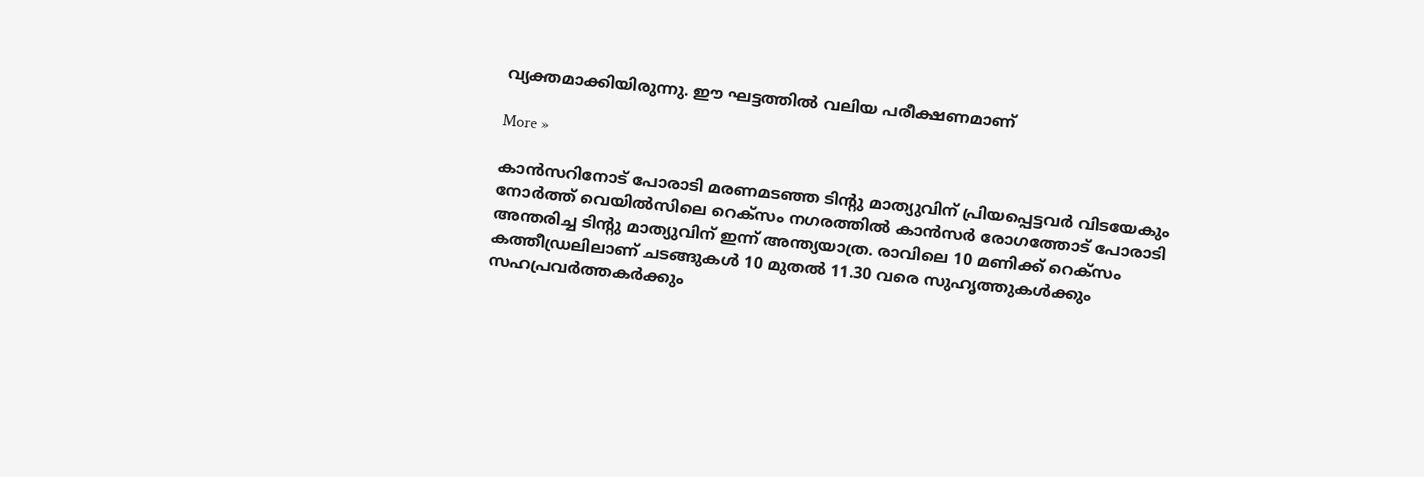വ്യക്തമാക്കിയിരുന്നു. ഈ ഘട്ടത്തില്‍ വലിയ പരീക്ഷണമാണ്

More »

കാന്‍സറിനോട് പോരാടി മരണമടഞ്ഞ ടിന്റു മാത്യുവിന് പ്രിയപ്പെട്ടവര്‍ വിടയേകും
നോര്‍ത്ത് വെയില്‍സിലെ റെക്സം നഗരത്തില്‍ കാന്‍സര്‍ രോഗത്തോട് പോരാടി അന്തരിച്ച ടിന്റു മാത്യുവിന് ഇന്ന് അന്ത്യയാത്ര. രാവിലെ 10 മണിക്ക് റെക്സം കത്തീഡ്രലിലാണ് ചടങ്ങുകള്‍ 10 മുതല്‍ 11.30 വരെ സുഹൃത്തുകള്‍ക്കും സഹപ്രവര്‍ത്തകര്‍ക്കും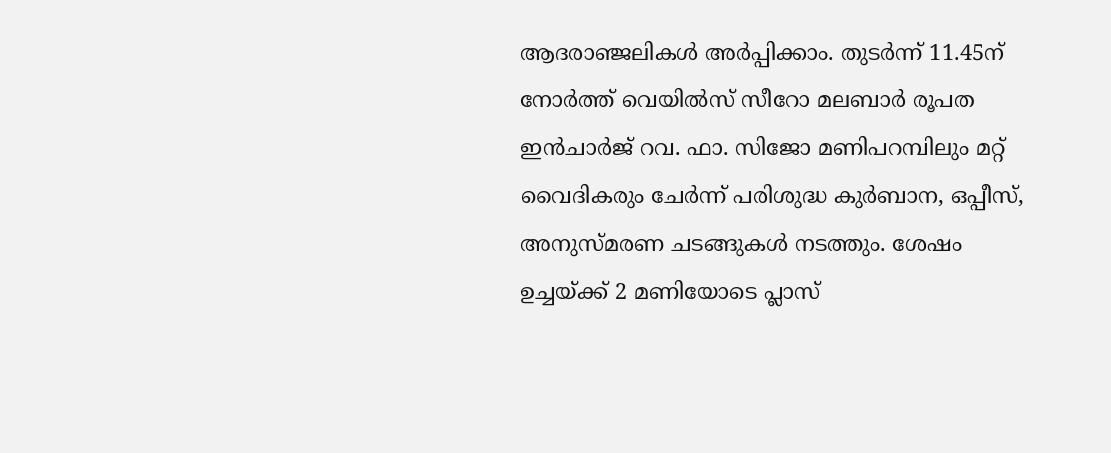ആദരാഞ്ജലികള്‍ അര്‍പ്പിക്കാം. തുടര്‍ന്ന് 11.45ന് നോര്‍ത്ത് വെയില്‍സ് സീറോ മലബാര്‍ രൂപത ഇന്‍ചാര്‍ജ് റവ. ഫാ. സിജോ മണിപറമ്പിലും മറ്റ് വൈദികരും ചേര്‍ന്ന് പരിശുദ്ധ കുര്‍ബാന, ഒപ്പീസ്, അനുസ്മരണ ചടങ്ങുകള്‍ നടത്തും. ശേഷം ഉച്ചയ്ക്ക് 2 മണിയോടെ പ്ലാസ്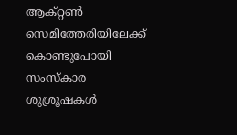ആക്റ്റണ്‍ സെമിത്തേരിയിലേക്ക് കൊണ്ടുപോയി സംസ്‌കാര ശുശ്രൂഷകള്‍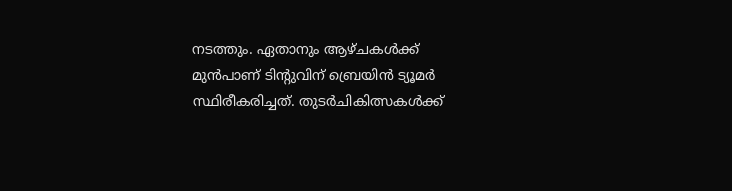നടത്തും. ഏതാനും ആഴ്ചകള്‍ക്ക് മുന്‍പാണ് ടിന്റുവിന് ബ്രെയിന്‍ ട്യൂമര്‍ സ്ഥിരീകരിച്ചത്. തുടര്‍ചികിത്സകള്‍ക്ക്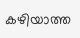കഴിയാത്ത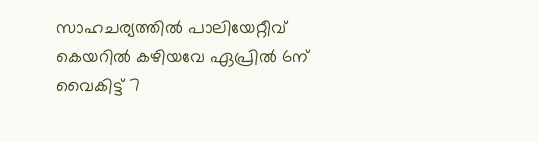സാഹചര്യത്തില്‍ പാലിയേറ്റീവ് കെയറില്‍ കഴിയവേ ഏപ്രില്‍ 6ന് വൈകിട്ട് 7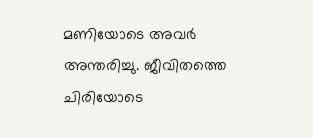മണിയോടെ അവര്‍ അന്തരിച്ചു. ജീവിതത്തെ ചിരിയോടെ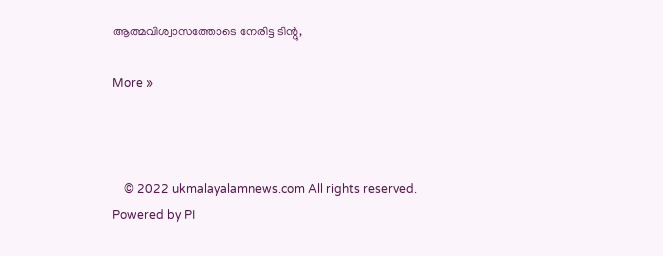ആത്മവിശ്വാസത്തോടെ നേരിട്ട ടിന്റു,

More »



    © 2022 ukmalayalamnews.com All rights reserved. Powered by PI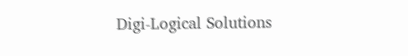Digi-Logical Solutions